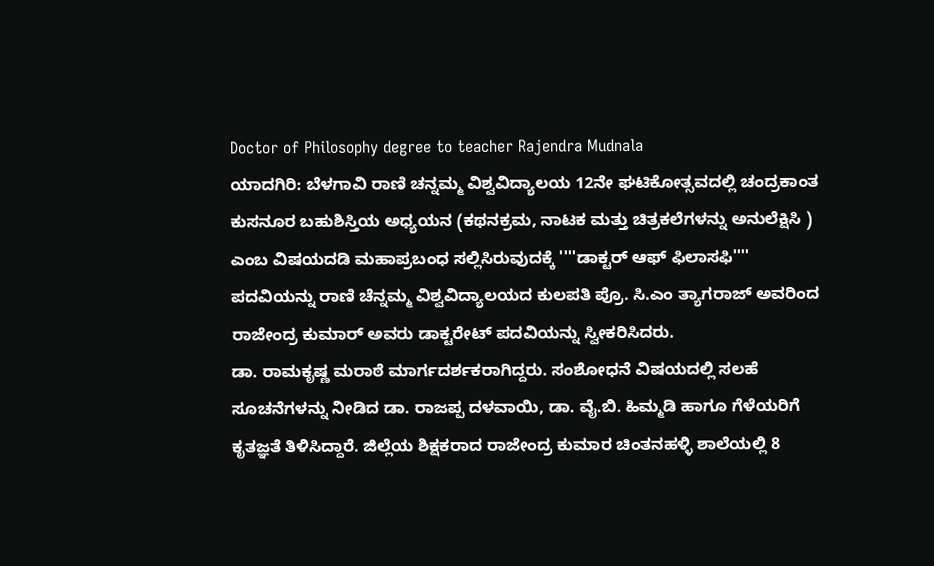Doctor of Philosophy degree to teacher Rajendra Mudnala
ಯಾದಗಿರಿ: ಬೆಳಗಾವಿ ರಾಣಿ ಚನ್ನಮ್ಮ ವಿಶ್ವವಿದ್ಯಾಲಯ 12ನೇ ಘಟಿಕೋತ್ಸವದಲ್ಲಿ ಚಂದ್ರಕಾಂತ ಕುಸನೂರ ಬಹುಶಿಸ್ತಿಯ ಅಧ್ಯಯನ (ಕಥನಕ್ರಮ, ನಾಟಕ ಮತ್ತು ಚಿತ್ರಕಲೆಗಳನ್ನು ಅನುಲೆಕ್ಷಿಸಿ ) ಎಂಬ ವಿಷಯದಡಿ ಮಹಾಪ್ರಬಂಧ ಸಲ್ಲಿಸಿರುವುದಕ್ಕೆ ''''ಡಾಕ್ಟರ್ ಆಫ್ ಫಿಲಾಸಫಿ'''' ಪದವಿಯನ್ನು ರಾಣಿ ಚೆನ್ನಮ್ಮ ವಿಶ್ವವಿದ್ಯಾಲಯದ ಕುಲಪತಿ ಪ್ರೊ. ಸಿ.ಎಂ ತ್ಯಾಗರಾಜ್ ಅವರಿಂದ ರಾಜೇಂದ್ರ ಕುಮಾರ್ ಅವರು ಡಾಕ್ಟರೇಟ್ ಪದವಿಯನ್ನು ಸ್ವೀಕರಿಸಿದರು.
ಡಾ. ರಾಮಕೃಷ್ಣ ಮರಾಠೆ ಮಾರ್ಗದರ್ಶಕರಾಗಿದ್ದರು. ಸಂಶೋಧನೆ ವಿಷಯದಲ್ಲಿ ಸಲಹೆ ಸೂಚನೆಗಳನ್ನು ನೀಡಿದ ಡಾ. ರಾಜಪ್ಪ ದಳವಾಯಿ, ಡಾ. ವೈ.ಬಿ. ಹಿಮ್ಮಡಿ ಹಾಗೂ ಗೆಳೆಯರಿಗೆ ಕೃತಜ್ಞತೆ ತಿಳಿಸಿದ್ದಾರೆ. ಜಿಲ್ಲೆಯ ಶಿಕ್ಷಕರಾದ ರಾಜೇಂದ್ರ ಕುಮಾರ ಚಿಂತನಹಳ್ಳಿ ಶಾಲೆಯಲ್ಲಿ 8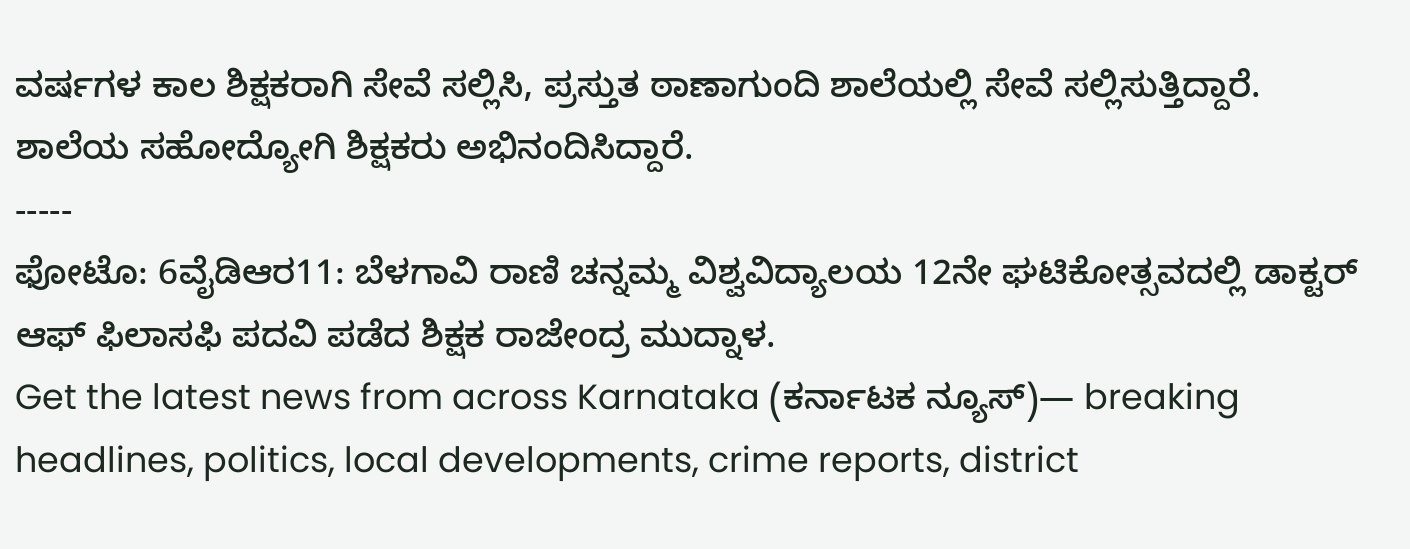ವರ್ಷಗಳ ಕಾಲ ಶಿಕ್ಷಕರಾಗಿ ಸೇವೆ ಸಲ್ಲಿಸಿ, ಪ್ರಸ್ತುತ ಠಾಣಾಗುಂದಿ ಶಾಲೆಯಲ್ಲಿ ಸೇವೆ ಸಲ್ಲಿಸುತ್ತಿದ್ದಾರೆ. ಶಾಲೆಯ ಸಹೋದ್ಯೋಗಿ ಶಿಕ್ಷಕರು ಅಭಿನಂದಿಸಿದ್ದಾರೆ.
-----
ಫೋಟೊ: 6ವೈಡಿಆರ11: ಬೆಳಗಾವಿ ರಾಣಿ ಚನ್ನಮ್ಮ ವಿಶ್ವವಿದ್ಯಾಲಯ 12ನೇ ಘಟಿಕೋತ್ಸವದಲ್ಲಿ ಡಾಕ್ಟರ್ ಆಫ್ ಫಿಲಾಸಫಿ ಪದವಿ ಪಡೆದ ಶಿಕ್ಷಕ ರಾಜೇಂದ್ರ ಮುದ್ನಾಳ.
Get the latest news from across Karnataka (ಕರ್ನಾಟಕ ನ್ಯೂಸ್)— breaking headlines, politics, local developments, crime reports, district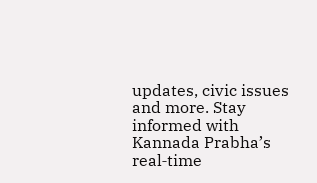updates, civic issues and more. Stay informed with Kannada Prabha’s real‑time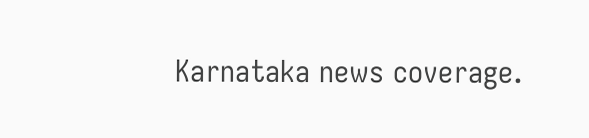Karnataka news coverage.